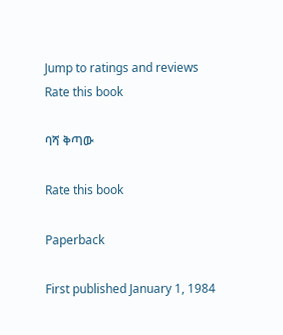Jump to ratings and reviews
Rate this book

ባሻ ቅጣው

Rate this book

Paperback

First published January 1, 1984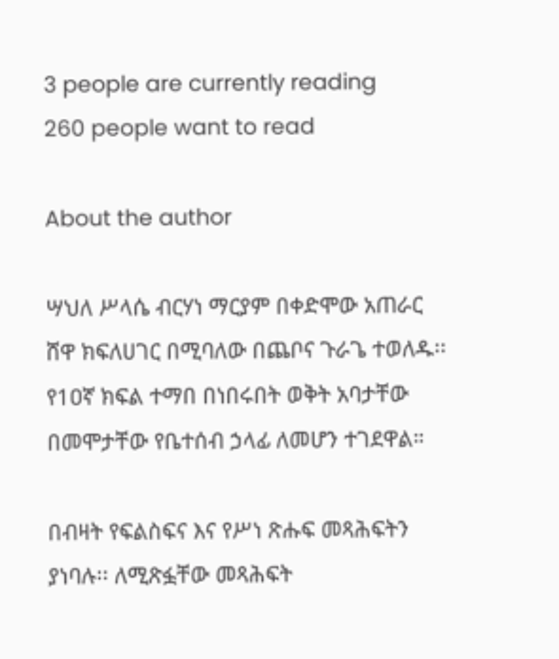3 people are currently reading
260 people want to read

About the author

ሣህለ ሥላሴ ብርሃነ ማርያም በቀድሞው አጠራር ሸዋ ክፍለሀገር በሚባለው በጨቦና ጉራጌ ተወለዱ፡፡ የ1ዐኛ ክፍል ተማበ በነበሩበት ወቅት አባታቸው በመሞታቸው የቤተሰብ ኃላፊ ለመሆን ተገደዋል።

በብዛት የፍልስፍና እና የሥነ ጽሑፍ መጻሕፍትን ያነባሉ፡፡ ለሚጽፏቸው መጻሕፍት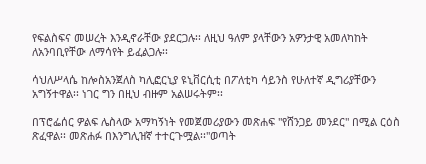የፍልስፍና መሠረት እንዲኖራቸው ያደርጋሉ፡፡ ለዚህ ዓለም ያላቸውን አዎንታዊ አመለካከት ለአንባቢየቸው ለማሳየት ይፈልጋሉ፡፡

ሳህለሥላሴ ከሎስአንጀለስ ካሊፎርኒያ ዩኒቨርሲቲ በፖለቲካ ሳይንስ የሁለተኛ ዲግሪያቸውን አግኝተዋል፡፡ ነገር ግን በዚህ ብዙም አልሠሩትም፡፡

በፕሮፌሰር ዎልፍ ሌስላው አማካኝነት የመጀመሪያውን መጽሐፍ "የሸንጋይ መንደር" በሚል ርዕስ ጽፈዋል፡፡ መጽሐፉ በእንግሊዝኛ ተተርጉሟል፡፡"ወጣት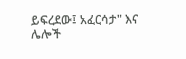ይፍረደው፤ አፈርሳታ" እና ሌሎች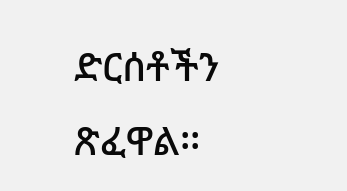ድርሰቶችን ጽፈዋል፡፡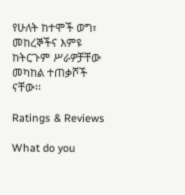የሁለት ከተሞች ወግ፣ መከረኞችና እምዩ ከትርጉም ሥራዎቻቸው መካከል ተጠቃሾች ናቸው፡፡

Ratings & Reviews

What do you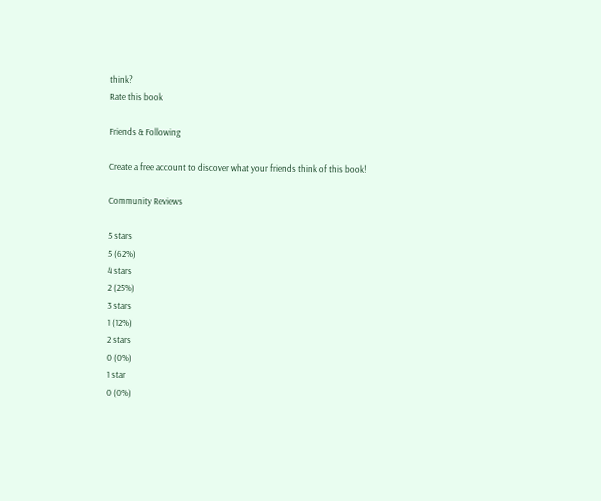think?
Rate this book

Friends & Following

Create a free account to discover what your friends think of this book!

Community Reviews

5 stars
5 (62%)
4 stars
2 (25%)
3 stars
1 (12%)
2 stars
0 (0%)
1 star
0 (0%)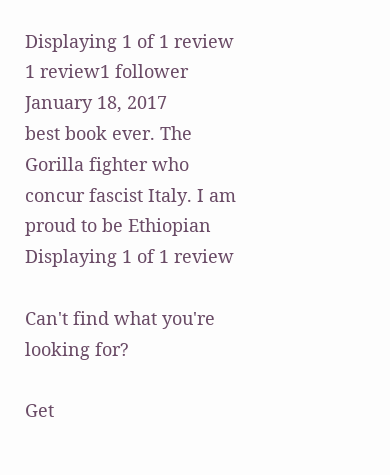Displaying 1 of 1 review
1 review1 follower
January 18, 2017
best book ever. The Gorilla fighter who concur fascist Italy. I am proud to be Ethiopian
Displaying 1 of 1 review

Can't find what you're looking for?

Get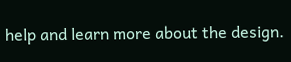help and learn more about the design.